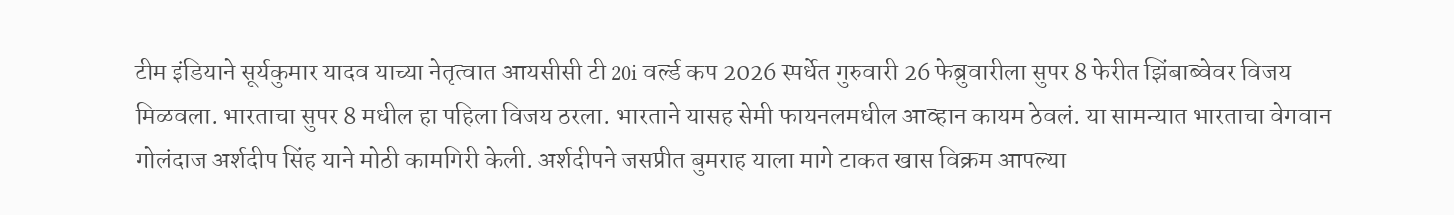टीम इंडियाने सूर्यकुमार यादव याच्या नेतृत्वात आयसीसी टी 20i वर्ल्ड कप 2026 स्पर्धेत गुरुवारी 26 फेब्रुवारीला सुपर 8 फेरीत झिंबाब्वेवर विजय मिळवला. भारताचा सुपर 8 मधील हा पहिला विजय ठरला. भारताने यासह सेमी फायनलमधील आव्हान कायम ठेवलं. या सामन्यात भारताचा वेगवान गोलंदाज अर्शदीप सिंह याने मोठी कामगिरी केली. अर्शदीपने जसप्रीत बुमराह याला मागे टाकत खास विक्रम आपल्या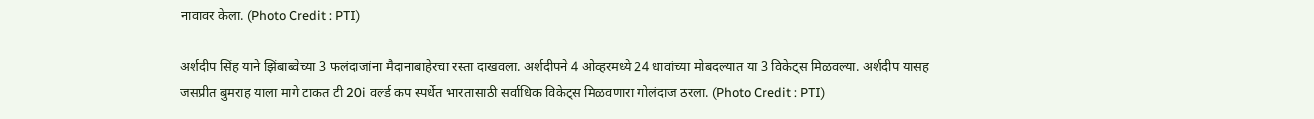नावावर केला. (Photo Credit : PTI)

अर्शदीप सिंह याने झिंबाब्वेच्या 3 फलंदाजांना मैदानाबाहेरचा रस्ता दाखवला. अर्शदीपने 4 ओव्हरमध्ये 24 धावांच्या मोबदल्यात या 3 विकेट्स मिळवल्या. अर्शदीप यासह जसप्रीत बुमराह याला मागे टाकत टी 20i वर्ल्ड कप स्पर्धेत भारतासाठी सर्वाधिक विकेट्स मिळवणारा गोलंदाज ठरला. (Photo Credit : PTI)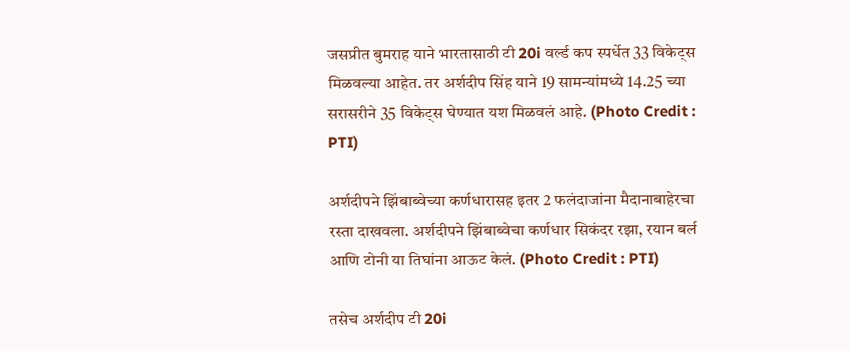जसप्रीत बुमराह याने भारतासाठी टी 20i वर्ल्ड कप स्पर्धेत 33 विकेट्स मिळवल्या आहेत. तर अर्शदीप सिंह याने 19 सामन्यांमध्ये 14.25 च्या सरासरीने 35 विकेट्स घेण्यात यश मिळवलं आहे. (Photo Credit : PTI)

अर्शदीपने झिंबाब्वेच्या कर्णधारासह इतर 2 फलंदाजांना मैदानाबाहेरचा रस्ता दाखवला. अर्शदीपने झिंबाब्वेचा कर्णधार सिकंदर रझा, रयान बर्ल आणि टोनी या तिघांना आऊट केलं. (Photo Credit : PTI)

तसेच अर्शदीप टी 20i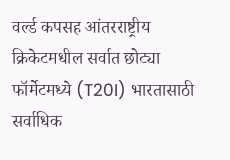वर्ल्ड कपसह आंतरराष्ट्रीय क्रिकेटमधील सर्वात छोट्या फॉर्मेटमध्ये (T20I) भारतासाठी सर्वाधिक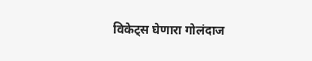विकेट्स घेणारा गोलंदाज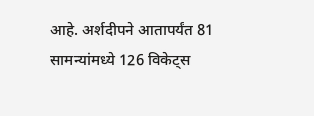आहे. अर्शदीपने आतापर्यंत 81 सामन्यांमध्ये 126 विकेट्स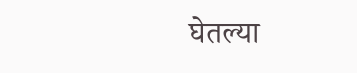घेतल्या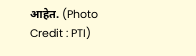आहेत. (Photo Credit : PTI)